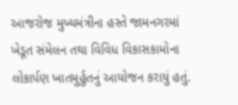આજરોજ મુખ્યમંત્રીના હસ્તે જામનગરમાં ખેડૂત સંમેલન તથા વિવિધ વિકાસકામોના લોકાર્પણ ખાતમુર્હુતનું આયોજન કરાયું હતું.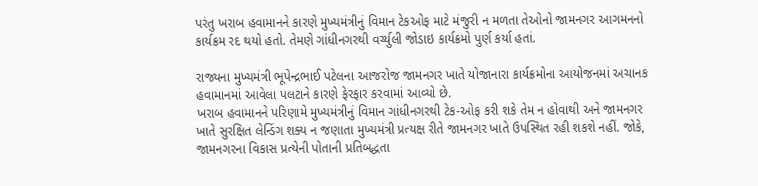પરંતુ ખરાબ હવામાનને કારણે મુખ્યમંત્રીનું વિમાન ટેકઓફ માટે મંજુરી ન મળતા તેઓનો જામનગર આગમનનો કાર્યક્રમ રદ થયો હતો. તેમણે ગાંધીનગરથી વર્ચ્યુલી જોડાઇ કાર્યક્રમો પુર્ણ કર્યા હતાં.

રાજ્યના મુખ્યમંત્રી ભૂપેન્દ્રભાઈ પટેલના આજરોજ જામનગર ખાતે યોજાનારા કાર્યક્રમોના આયોજનમાં અચાનક હવામાનમાં આવેલા પલટાને કારણે ફેરફાર કરવામાં આવ્યો છે.
ખરાબ હવામાનને પરિણામે મુખ્યમંત્રીનું વિમાન ગાંધીનગરથી ટેક-ઓફ કરી શકે તેમ ન હોવાથી અને જામનગર ખાતે સુરક્ષિત લેન્ડિંગ શક્ય ન જણાતા મુખ્યમંત્રી પ્રત્યક્ષ રીતે જામનગર ખાતે ઉપસ્થિત રહી શકશે નહીં. જોકે, જામનગરના વિકાસ પ્રત્યેની પોતાની પ્રતિબદ્ધતા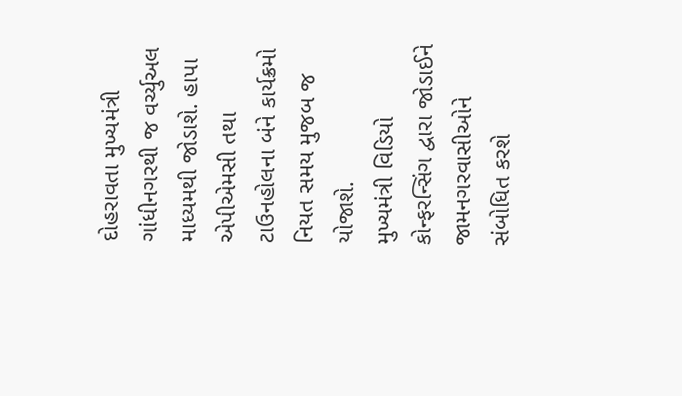દોહરાવતા મુખ્યમંત્રી ગાંધીનગરથી જ વર્ચ્યુઅલ માધ્યમથી જોડાશે. હાપા એપીએમસી તથા ટાઉનહોલના બંને કાર્યક્રમો નિયત સમય મુજબ જ યોજાશે.
મુખ્યમંત્રી વિડિયો કોન્ફરન્સિંગ દ્વારા જોડાઈને જામનગરવાસીઓને સંબોધિત કરશે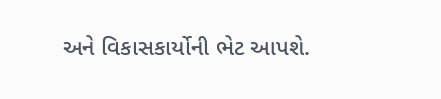અને વિકાસકાર્યોની ભેટ આપશે.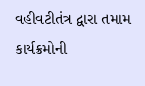વહીવટીતંત્ર દ્વારા તમામ કાર્યક્રમોની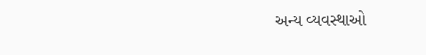અન્ય વ્યવસ્થાઓ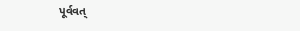પૂર્વવત્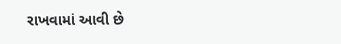રાખવામાં આવી છે